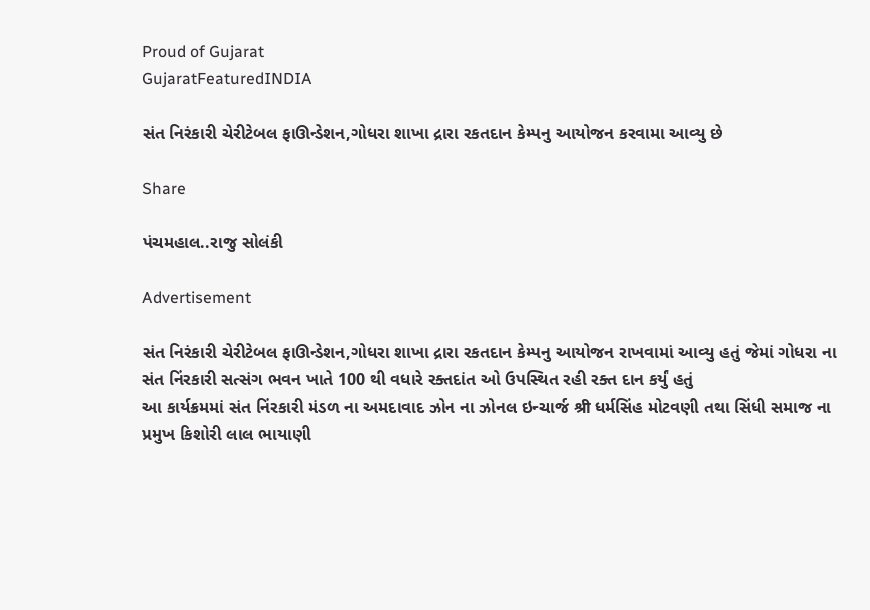Proud of Gujarat
GujaratFeaturedINDIA

સંત નિરંકારી ચેરીટેબલ ફાઊન્ડેશન,ગોધરા શાખા દ્રારા રકતદાન કેમ્પનુ આયોજન કરવામા આવ્યુ છે

Share

પંચમહાલ..રાજુ સોલંકી

Advertisement

સંત નિરંકારી ચેરીટેબલ ફાઊન્ડેશન,ગોધરા શાખા દ્રારા રકતદાન કેમ્પનુ આયોજન રાખવામાં આવ્યુ હતું જેમાં ગોધરા ના સંત નિંરકારી સત્સંગ ભવન ખાતે 100 થી વધારે રક્તદાંત ઓ ઉપસ્થિત રહી રક્ત દાન કર્યું હતું
આ કાર્યક્રમમાં સંત નિંરકારી મંડળ ના અમદાવાદ ઝોન ના ઝોનલ ઇન્ચાર્જ श्री ધર્મસિંહ મોટવણી તથા સિંધી સમાજ ના પ્રમુખ કિશોરી લાલ ભાયાણી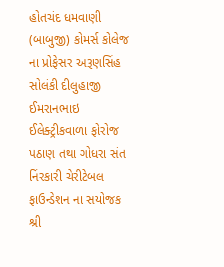હોતચંદ ધમવાણી (બાબુજી) કોમર્સ કોલેજ ના પ્રોફેસર અરૂણસિંહ સોલંકી દીલુહાજી ઈમરાનભાઇ ઈલેક્ટ્રીકવાળા ફોરોજ પઠાણ તથા ગોધરા સંત નિંરકારી ચેરીટેબલ ફાઉન્ડેશન ના સયોજક શ્રી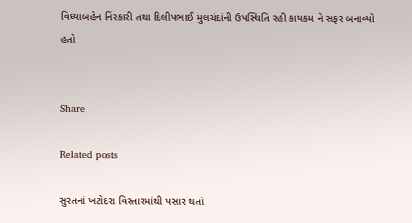વિધ્યાબહેન નિંરકારી તથા દિલીપભાઈ મુલચંદાંની ઉપસ્થિતિ રહી કાયકમ ને સફર બનાવ્યો હતો


Share

Related posts

સુરતનાં ખટોદરા વિસ્તારમાંથી પસાર થતાં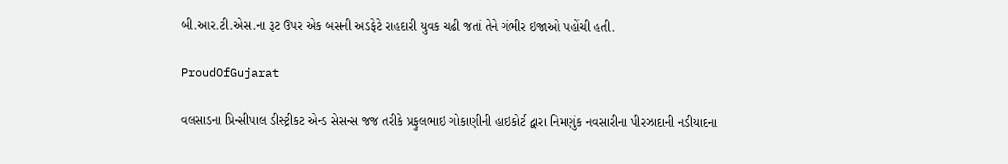બી.આર.ટી.એસ.ના રૂટ ઉપર એક બસની અડફેટે રાહદારી યુવક ચઢી જતાં તેને ગંભીર ઇજાઓ પહોંચી હતી.

ProudOfGujarat

વલસાડના પ્રિન્‍સીપાલ ડીસ્‍ટ્રીકટ એન્‍ડ સેસન્‍સ જજ તરીકે પ્રફુલભાઇ ગોકાણીની હાઇકોર્ટ દ્વારા નિમણુંક નવસારીના પીરઝાદાની નડીયાદના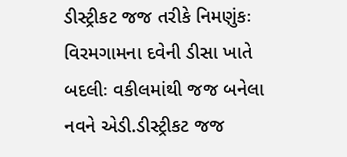ડીસ્‍ટ્રીકટ જજ તરીકે નિમણુંકઃ વિરમગામના દવેની ડીસા ખાતે બદલીઃ વકીલમાંથી જજ બનેલા નવને એડી.ડીસ્‍ટ્રીકટ જજ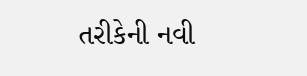તરીકેની નવી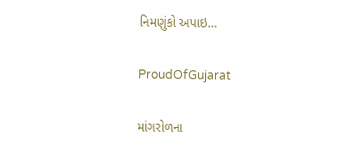નિમણુંકો અપાઇ…

ProudOfGujarat

માંગરોળના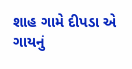શાહ ગામે દીપડા એ ગાયનું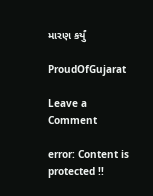મારણ કર્યું

ProudOfGujarat

Leave a Comment

error: Content is protected !!